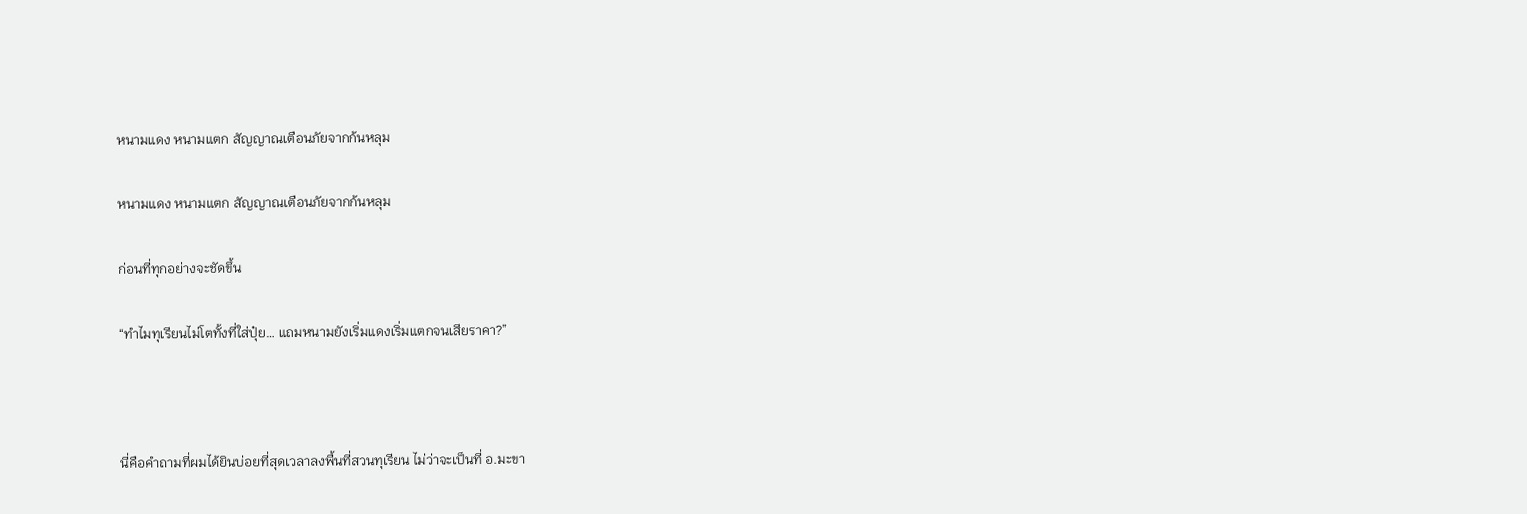หนามแดง หนามแตก สัญญาณเตือนภัยจากก้นหลุม

หนามแดง หนามแตก สัญญาณเตือนภัยจากก้นหลุม

ก่อนที่ทุกอย่างจะชัดขึ้น

“ทำไมทุเรียนไม่โตทั้งที่ใส่ปุ๋ย… แถมหนามยังเริ่มแดงเริ่มแตกจนเสียราคา?”



นี่คือคำถามที่ผมได้ยินบ่อยที่สุดเวลาลงพื้นที่สวนทุเรียน ไม่ว่าจะเป็นที่ อ.มะขา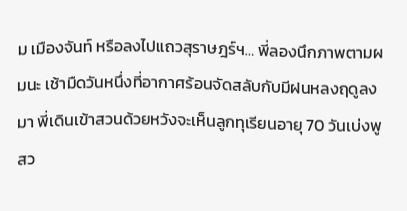ม เมืองจันท์ หรือลงไปแถวสุราษฎร์ฯ… พี่ลองนึกภาพตามผมนะ เช้ามืดวันหนึ่งที่อากาศร้อนจัดสลับกับมีฝนหลงฤดูลงมา พี่เดินเข้าสวนด้วยหวังจะเห็นลูกทุเรียนอายุ 70 วันเบ่งพูสว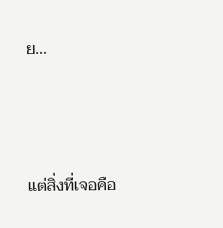ย…



แต่สิ่งที่เจอคือ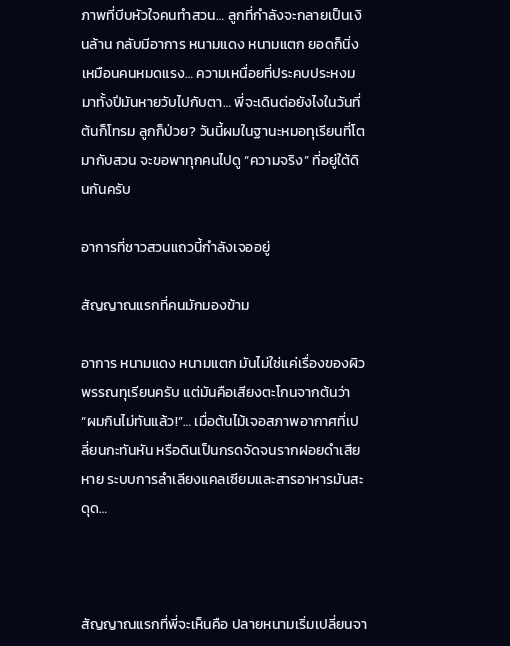ภาพที่บีบหัวใจคนทำสวน… ลูกที่กำลังจะกลายเป็นเงินล้าน กลับมีอาการ หนามแดง หนามแตก ยอดก็นิ่งเหมือนคนหมดแรง… ความเหนื่อยที่ประคบประหงมมาทั้งปีมันหายวับไปกับตา… พี่จะเดินต่อยังไงในวันที่ต้นก็โทรม ลูกก็ป่วย? วันนี้ผมในฐานะหมอทุเรียนที่โตมากับสวน จะขอพาทุกคนไปดู “ความจริง” ที่อยู่ใต้ดินกันครับ

อาการที่ชาวสวนแถวนี้กำลังเจออยู่

สัญญาณแรกที่คนมักมองข้าม

อาการ หนามแดง หนามแตก มันไม่ใช่แค่เรื่องของผิวพรรณทุเรียนครับ แต่มันคือเสียงตะโกนจากต้นว่า “ผมกินไม่ทันแล้ว!”… เมื่อต้นไม้เจอสภาพอากาศที่เปลี่ยนกะทันหัน หรือดินเป็นกรดจัดจนรากฝอยดำเสียหาย ระบบการลำเลียงแคลเซียมและสารอาหารมันสะดุด…



สัญญาณแรกที่พี่จะเห็นคือ ปลายหนามเริ่มเปลี่ยนจา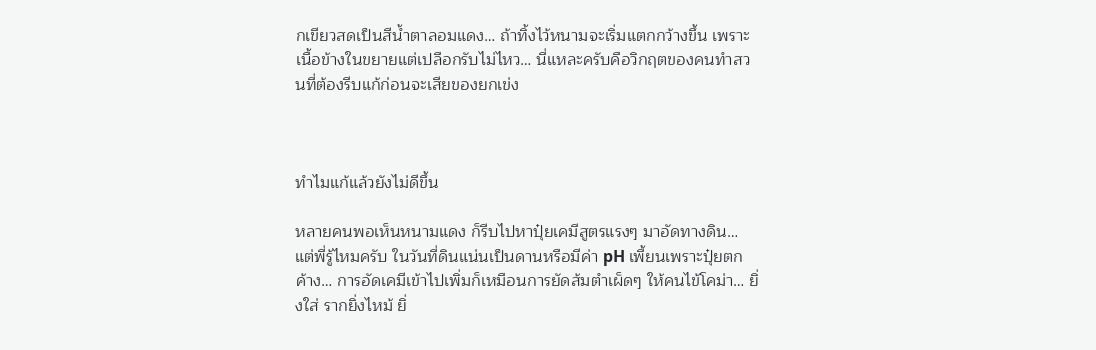กเขียวสดเป็นสีน้ำตาลอมแดง… ถ้าทิ้งไว้หนามจะเริ่มแตกกว้างขึ้น เพราะเนื้อข้างในขยายแต่เปลือกรับไม่ไหว… นี่แหละครับคือวิกฤตของคนทำสวนที่ต้องรีบแก้ก่อนจะเสียของยกเข่ง



ทำไมแก้แล้วยังไม่ดีขึ้น

หลายคนพอเห็นหนามแดง ก็รีบไปหาปุ๋ยเคมีสูตรแรงๆ มาอัดทางดิน… แต่พี่รู้ไหมครับ ในวันที่ดินแน่นเป็นดานหรือมีค่า pH เพี้ยนเพราะปุ๋ยตกค้าง… การอัดเคมีเข้าไปเพิ่มก็เหมือนการยัดส้มตำเผ็ดๆ ให้คนไข้โคม่า… ยิ่งใส่ รากยิ่งไหม้ ยิ่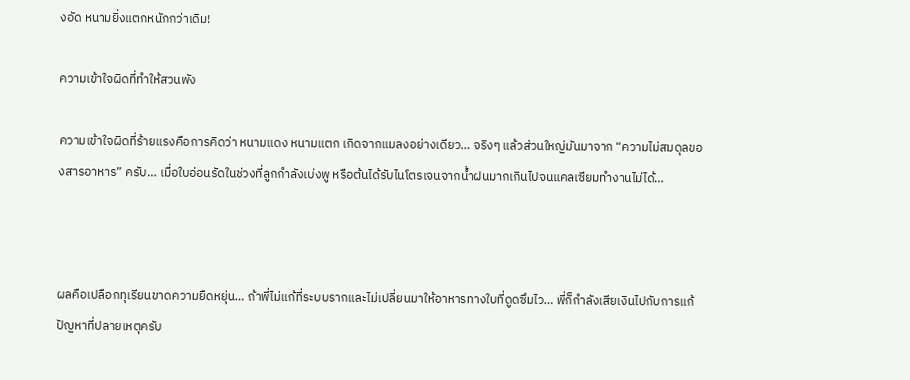งอัด หนามยิ่งแตกหนักกว่าเดิม!

ความเข้าใจผิดที่ทำให้สวนพัง

ความเข้าใจผิดที่ร้ายแรงคือการคิดว่า หนามแดง หนามแตก เกิดจากแมลงอย่างเดียว… จริงๆ แล้วส่วนใหญ่มันมาจาก “ความไม่สมดุลของสารอาหาร” ครับ… เมื่อใบอ่อนรัดในช่วงที่ลูกกำลังเบ่งพู หรือต้นได้รับไนโตรเจนจากน้ำฝนมากเกินไปจนแคลเซียมทำงานไม่ได้…



ผลคือเปลือกทุเรียนขาดความยืดหยุ่น… ถ้าพี่ไม่แก้ที่ระบบรากและไม่เปลี่ยนมาให้อาหารทางใบที่ดูดซึมไว… พี่ก็กำลังเสียเงินไปกับการแก้ปัญหาที่ปลายเหตุครับ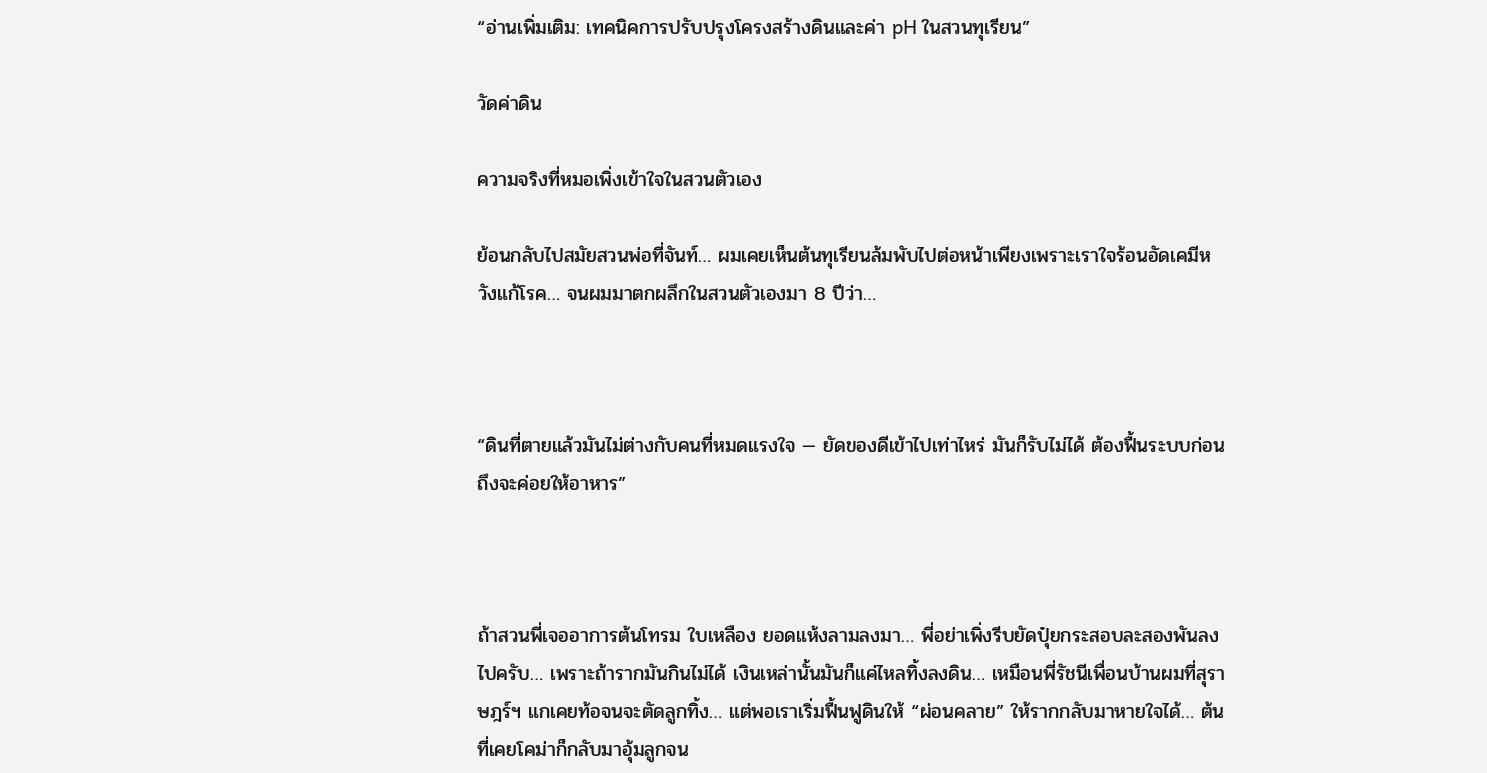“อ่านเพิ่มเติม: เทคนิคการปรับปรุงโครงสร้างดินและค่า pH ในสวนทุเรียน”

วัดค่าดิน

ความจริงที่หมอเพิ่งเข้าใจในสวนตัวเอง

ย้อนกลับไปสมัยสวนพ่อที่จันท์… ผมเคยเห็นต้นทุเรียนล้มพับไปต่อหน้าเพียงเพราะเราใจร้อนอัดเคมีหวังแก้โรค… จนผมมาตกผลึกในสวนตัวเองมา 8 ปีว่า…



“ดินที่ตายแล้วมันไม่ต่างกับคนที่หมดแรงใจ — ยัดของดีเข้าไปเท่าไหร่ มันก็รับไม่ได้ ต้องฟื้นระบบก่อน ถึงจะค่อยให้อาหาร”



ถ้าสวนพี่เจออาการต้นโทรม ใบเหลือง ยอดแห้งลามลงมา… พี่อย่าเพิ่งรีบยัดปุ๋ยกระสอบละสองพันลงไปครับ… เพราะถ้ารากมันกินไม่ได้ เงินเหล่านั้นมันก็แค่ไหลทิ้งลงดิน… เหมือนพี่รัชนีเพื่อนบ้านผมที่สุราษฎร์ฯ แกเคยท้อจนจะตัดลูกทิ้ง… แต่พอเราเริ่มฟื้นฟูดินให้ “ผ่อนคลาย” ให้รากกลับมาหายใจได้… ต้นที่เคยโคม่าก็กลับมาอุ้มลูกจน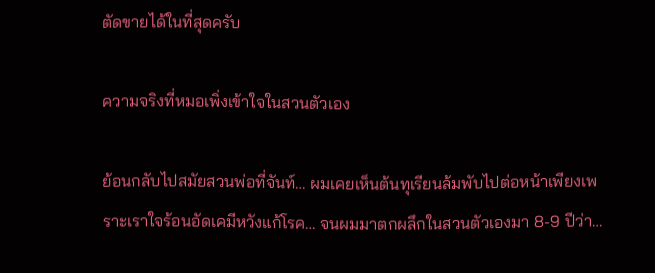ตัดขายได้ในที่สุดครับ

ความจริงที่หมอเพิ่งเข้าใจในสวนตัวเอง

ย้อนกลับไปสมัยสวนพ่อที่จันท์… ผมเคยเห็นต้นทุเรียนล้มพับไปต่อหน้าเพียงเพราะเราใจร้อนอัดเคมีหวังแก้โรค… จนผมมาตกผลึกในสวนตัวเองมา 8-9 ปีว่า…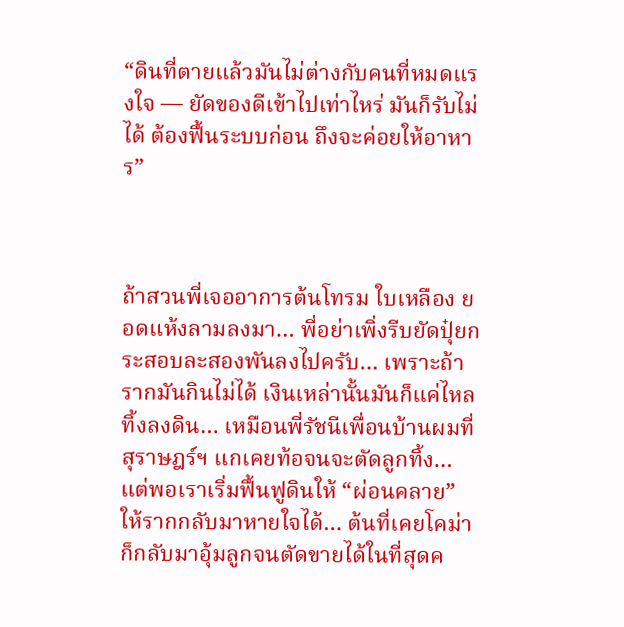“ดินที่ตายแล้วมันไม่ต่างกับคนที่หมดแรงใจ — ยัดของดีเข้าไปเท่าไหร่ มันก็รับไม่ได้ ต้องฟื้นระบบก่อน ถึงจะค่อยให้อาหาร”



ถ้าสวนพี่เจออาการต้นโทรม ใบเหลือง ยอดแห้งลามลงมา… พี่อย่าเพิ่งรีบยัดปุ๋ยกระสอบละสองพันลงไปครับ… เพราะถ้ารากมันกินไม่ได้ เงินเหล่านั้นมันก็แค่ไหลทิ้งลงดิน… เหมือนพี่รัชนีเพื่อนบ้านผมที่สุราษฎร์ฯ แกเคยท้อจนจะตัดลูกทิ้ง… แต่พอเราเริ่มฟื้นฟูดินให้ “ผ่อนคลาย” ให้รากกลับมาหายใจได้… ต้นที่เคยโคม่าก็กลับมาอุ้มลูกจนตัดขายได้ในที่สุดค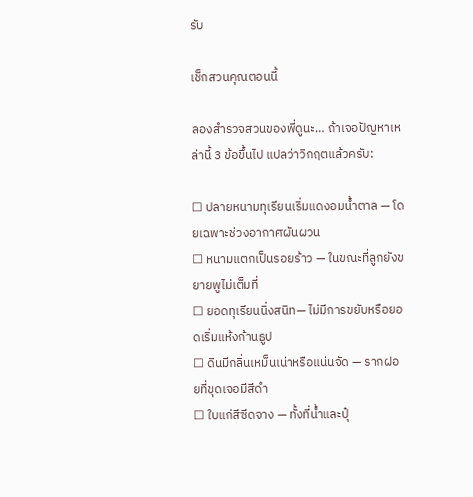รับ

เช็กสวนคุณตอนนี้

ลองสำรวจสวนของพี่ดูนะ… ถ้าเจอปัญหาเหล่านี้ 3 ข้อขึ้นไป แปลว่าวิกฤตแล้วครับ:

☐ ปลายหนามทุเรียนเริ่มแดงอมน้ำตาล — โดยเฉพาะช่วงอากาศผันผวน
☐ หนามแตกเป็นรอยร้าว — ในขณะที่ลูกยังขยายพูไม่เต็มที่
☐ ยอดทุเรียนนิ่งสนิท— ไม่มีการขยับหรือยอดเริ่มแห้งก้านธูป
☐ ดินมีกลิ่นเหม็นเน่าหรือแน่นจัด — รากฝอยที่ขุดเจอมีสีดำ
☐ ใบแก่สีซีดจาง — ทั้งที่น้ำและปุ๋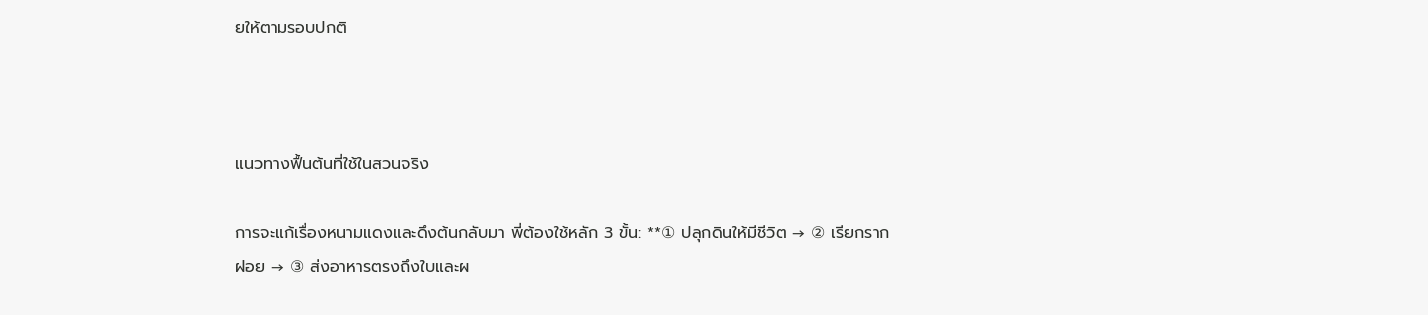ยให้ตามรอบปกติ



แนวทางฟื้นต้นที่ใช้ในสวนจริง

การจะแก้เรื่องหนามแดงและดึงต้นกลับมา พี่ต้องใช้หลัก 3 ขั้น: **① ปลุกดินให้มีชีวิต → ② เรียกรากฝอย → ③ ส่งอาหารตรงถึงใบและผ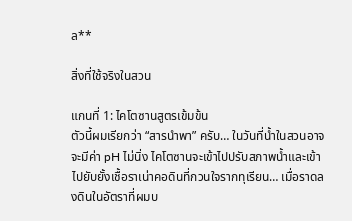ล**

สิ่งที่ใช้จริงในสวน

แกนที่ 1: ไคโตซานสูตรเข้มข้น
ตัวนี้ผมเรียกว่า “สารนำพา” ครับ… ในวันที่น้ำในสวนอาจจะมีค่า pH ไม่นิ่ง ไคโตซานจะเข้าไปปรับสภาพน้ำและเข้าไปยับยั้งเชื้อราเน่าคอดินที่กวนใจรากทุเรียน… เมื่อราดลงดินในอัตราที่ผมบ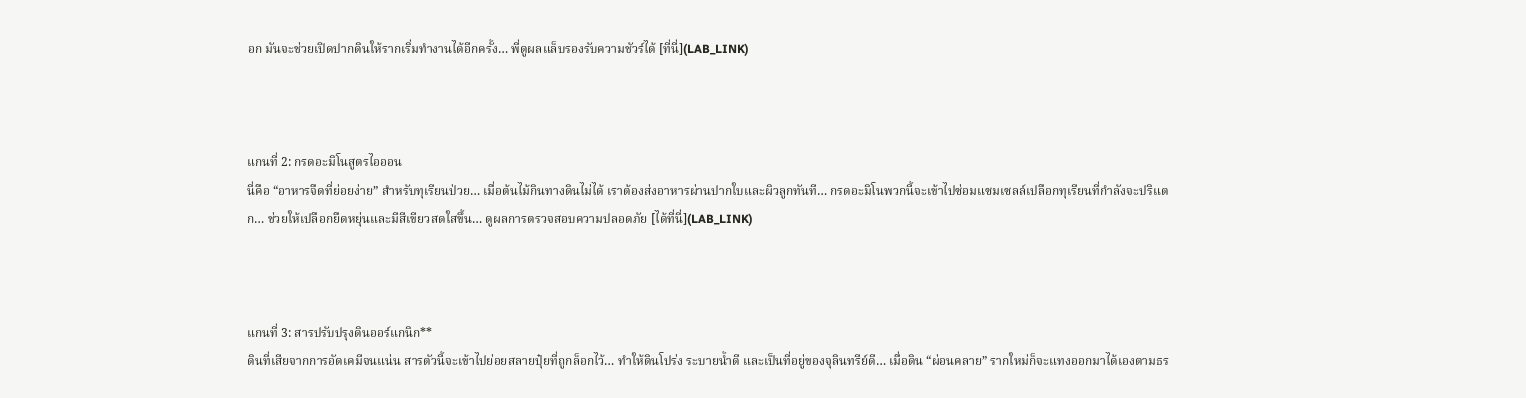อก มันจะช่วยเปิดปากดินให้รากเริ่มทำงานได้อีกครั้ง… พี่ดูผลแล็บรองรับความชัวร์ได้ [ที่นี่](LAB_LINK)



แกนที่ 2: กรดอะมิโนสูตรไอออน
นี่คือ “อาหารจืดที่ย่อยง่าย” สำหรับทุเรียนป่วย… เมื่อต้นไม้กินทางดินไม่ได้ เราต้องส่งอาหารผ่านปากใบและผิวลูกทันที… กรดอะมิโนพวกนี้จะเข้าไปซ่อมแซมเซลล์เปลือกทุเรียนที่กำลังจะปริแตก… ช่วยให้เปลือกยืดหยุ่นและมีสีเขียวสดใสขึ้น… ดูผลการตรวจสอบความปลอดภัย [ได้ที่นี่](LAB_LINK)



แกนที่ 3: สารปรับปรุงดินออร์แกนิก**
ดินที่เสียจากการอัดเคมีจนแน่น สารตัวนี้จะเข้าไปย่อยสลายปุ๋ยที่ถูกล็อกไว้… ทำให้ดินโปร่ง ระบายน้ำดี และเป็นที่อยู่ของจุลินทรีย์ดี… เมื่อดิน “ผ่อนคลาย” รากใหม่ก็จะแทงออกมาได้เองตามธร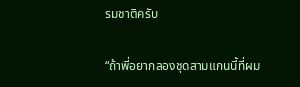รมชาติครับ

“ถ้าพี่อยากลองชุดสามแกนนี้ที่ผม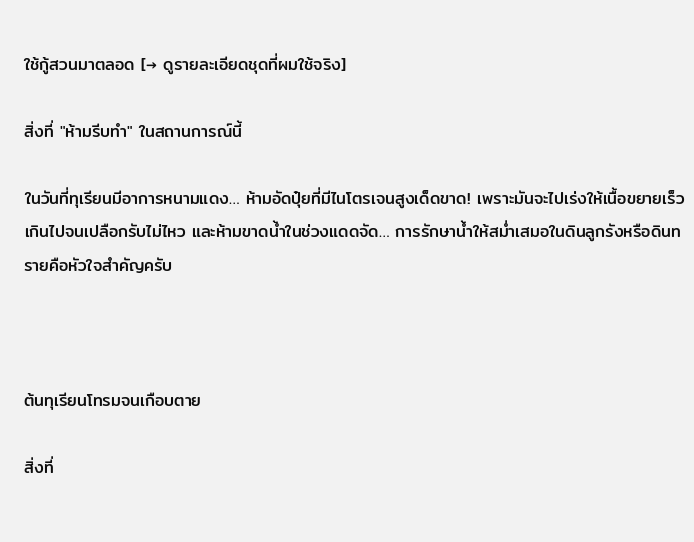ใช้กู้สวนมาตลอด [→ ดูรายละเอียดชุดที่ผมใช้จริง]

สิ่งที่ "ห้ามรีบทำ" ในสถานการณ์นี้

ในวันที่ทุเรียนมีอาการหนามแดง… ห้ามอัดปุ๋ยที่มีไนโตรเจนสูงเด็ดขาด! เพราะมันจะไปเร่งให้เนื้อขยายเร็วเกินไปจนเปลือกรับไม่ไหว และห้ามขาดน้ำในช่วงแดดจัด… การรักษาน้ำให้สม่ำเสมอในดินลูกรังหรือดินทรายคือหัวใจสำคัญครับ



ต้นทุเรียนโทรมจนเกือบตาย

สิ่งที่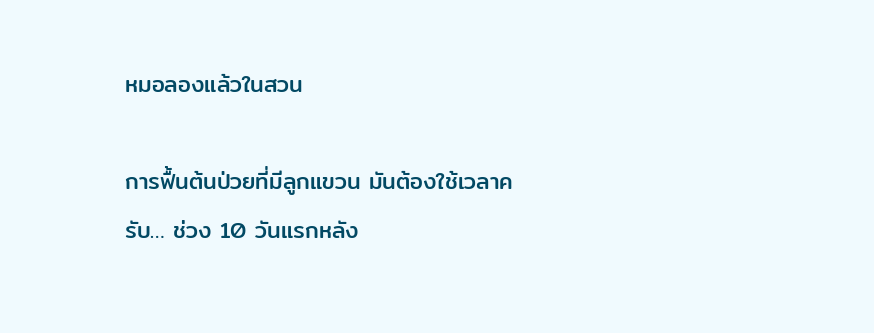หมอลองแล้วในสวน

การฟื้นต้นป่วยที่มีลูกแขวน มันต้องใช้เวลาครับ… ช่วง 10 วันแรกหลัง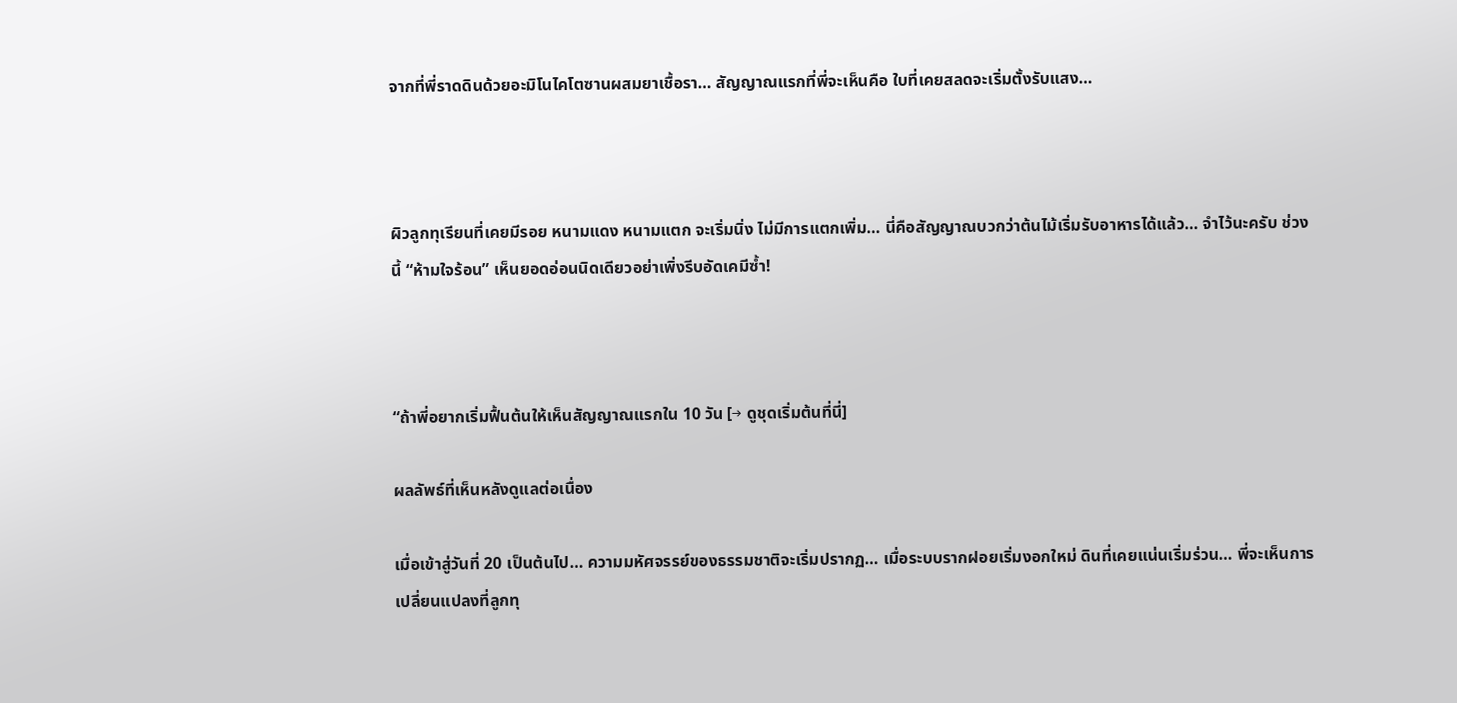จากที่พี่ราดดินด้วยอะมิโนไคโตซานผสมยาเชื้อรา… สัญญาณแรกที่พี่จะเห็นคือ ใบที่เคยสลดจะเริ่มตั้งรับแสง…



ผิวลูกทุเรียนที่เคยมีรอย หนามแดง หนามแตก จะเริ่มนิ่ง ไม่มีการแตกเพิ่ม… นี่คือสัญญาณบวกว่าต้นไม้เริ่มรับอาหารได้แล้ว… จำไว้นะครับ ช่วงนี้ “ห้ามใจร้อน” เห็นยอดอ่อนนิดเดียวอย่าเพิ่งรีบอัดเคมีซ้ำ!



“ถ้าพี่อยากเริ่มฟื้นต้นให้เห็นสัญญาณแรกใน 10 วัน [→ ดูชุดเริ่มต้นที่นี่]

ผลลัพธ์ที่เห็นหลังดูแลต่อเนื่อง

เมื่อเข้าสู่วันที่ 20 เป็นต้นไป… ความมหัศจรรย์ของธรรมชาติจะเริ่มปรากฏ… เมื่อระบบรากฝอยเริ่มงอกใหม่ ดินที่เคยแน่นเริ่มร่วน… พี่จะเห็นการเปลี่ยนแปลงที่ลูกทุ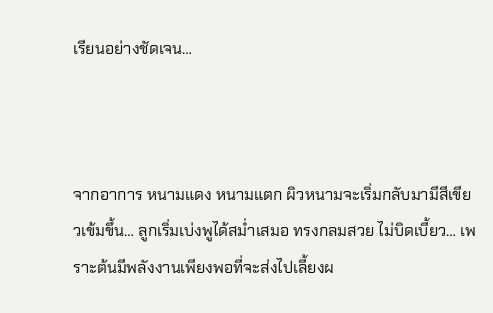เรียนอย่างชัดเจน…



จากอาการ หนามแดง หนามแตก ผิวหนามจะเริ่มกลับมามีสีเขียวเข้มขึ้น… ลูกเริ่มเบ่งพูได้สม่ำเสมอ ทรงกลมสวย ไม่บิดเบี้ยว… เพราะต้นมีพลังงานเพียงพอที่จะส่งไปเลี้ยงผ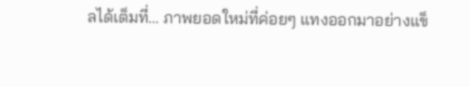ลได้เต็มที่… ภาพยอดใหม่ที่ค่อยๆ แทงออกมาอย่างแข็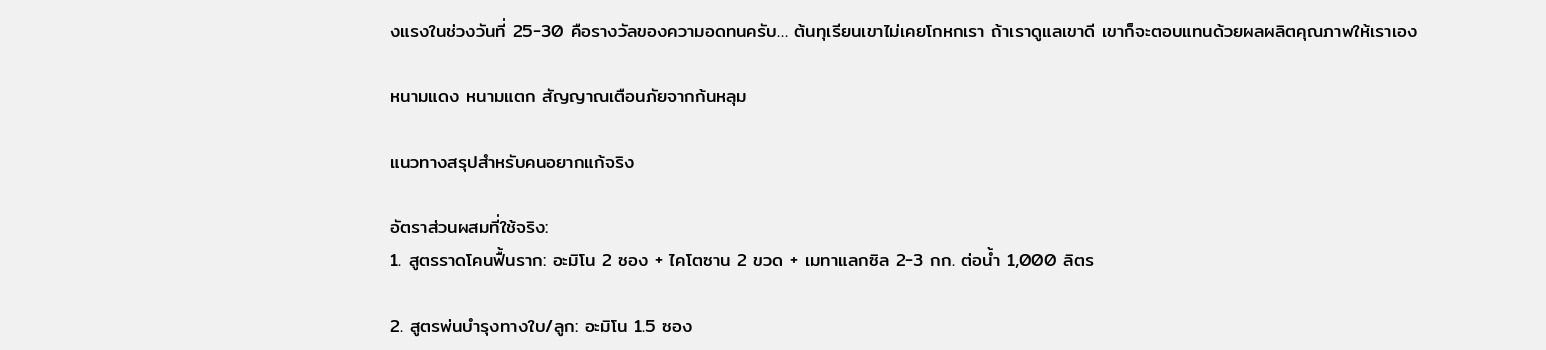งแรงในช่วงวันที่ 25-30 คือรางวัลของความอดทนครับ… ต้นทุเรียนเขาไม่เคยโกหกเรา ถ้าเราดูแลเขาดี เขาก็จะตอบแทนด้วยผลผลิตคุณภาพให้เราเอง

หนามแดง หนามแตก สัญญาณเตือนภัยจากก้นหลุม

แนวทางสรุปสำหรับคนอยากแก้จริง

อัตราส่วนผสมที่ใช้จริง:
1. สูตรราดโคนฟื้นราก: อะมิโน 2 ซอง + ไคโตซาน 2 ขวด + เมทาแลกซิล 2-3 กก. ต่อน้ำ 1,000 ลิตร

2. สูตรพ่นบำรุงทางใบ/ลูก: อะมิโน 1.5 ซอง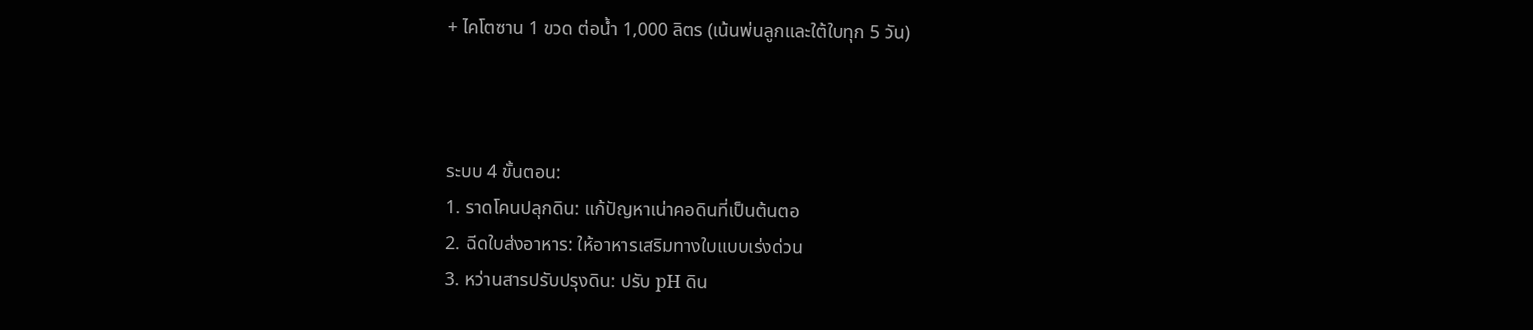+ ไคโตซาน 1 ขวด ต่อน้ำ 1,000 ลิตร (เน้นพ่นลูกและใต้ใบทุก 5 วัน)



ระบบ 4 ขั้นตอน:
1. ราดโคนปลุกดิน: แก้ปัญหาเน่าคอดินที่เป็นต้นตอ
2. ฉีดใบส่งอาหาร: ให้อาหารเสริมทางใบแบบเร่งด่วน
3. หว่านสารปรับปรุงดิน: ปรับ pH ดิน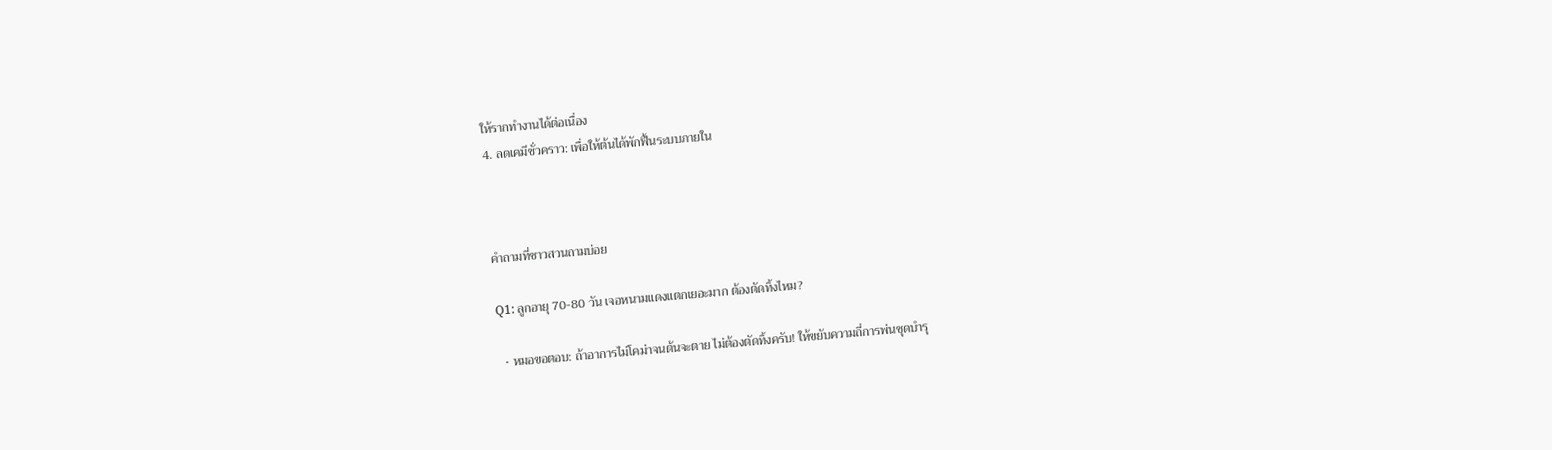ให้รากทำงานได้ต่อเนื่อง
4. ลดเคมีชั่วคราว: เพื่อให้ต้นได้พักฟื้นระบบภายใน



คำถามที่ชาวสวนถามบ่อย

Q1: ลูกอายุ 70-80 วัน เจอหนามแดงแตกเยอะมาก ต้องตัดทิ้งไหม?

  • หมอขอตอบ: ถ้าอาการไม่โคม่าจนต้นจะตาย ไม่ต้องตัดทิ้งครับ! ให้ขยับความถี่การพ่นชุดบำรุ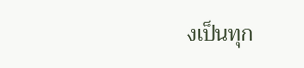งเป็นทุก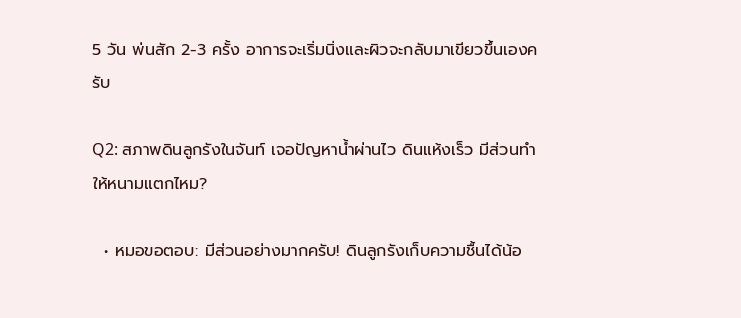5 วัน พ่นสัก 2-3 ครั้ง อาการจะเริ่มนิ่งและผิวจะกลับมาเขียวขึ้นเองครับ

Q2: สภาพดินลูกรังในจันท์ เจอปัญหาน้ำผ่านไว ดินแห้งเร็ว มีส่วนทำให้หนามแตกไหม?

  • หมอขอตอบ: มีส่วนอย่างมากครับ! ดินลูกรังเก็บความชื้นได้น้อ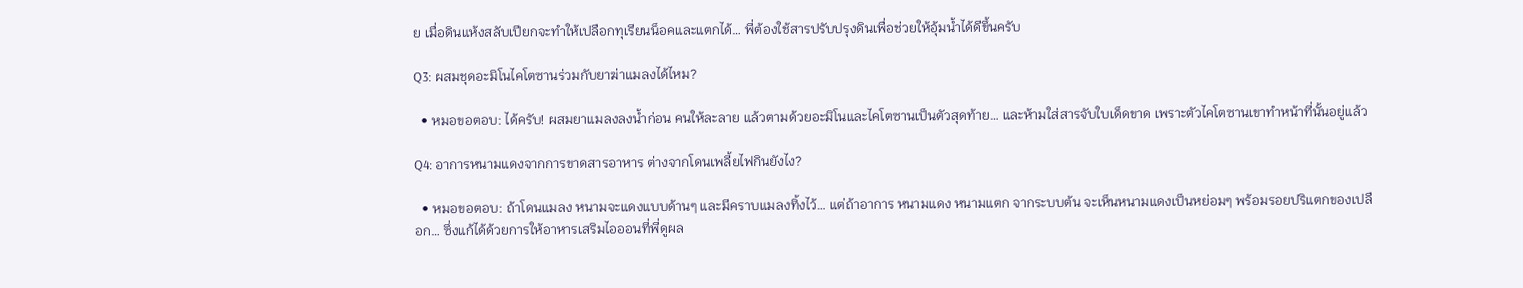ย เมื่อดินแห้งสลับเปียกจะทำให้เปลือกทุเรียนน็อคและแตกได้… พี่ต้องใช้สารปรับปรุงดินเพื่อช่วยให้อุ้มน้ำได้ดีขึ้นครับ

Q3: ผสมชุดอะมิโนไคโตซานร่วมกับยาฆ่าแมลงได้ไหม?

  • หมอขอตอบ: ได้ครับ! ผสมยาแมลงลงน้ำก่อน คนให้ละลาย แล้วตามด้วยอะมิโนและไคโตซานเป็นตัวสุดท้าย… และห้ามใส่สารจับใบเด็ดขาด เพราะตัวไคโตซานเขาทำหน้าที่นั้นอยู่แล้ว

Q4: อาการหนามแดงจากการขาดสารอาหาร ต่างจากโดนเพลี้ยไฟกินยังไง?

  • หมอขอตอบ: ถ้าโดนแมลง หนามจะแดงแบบด้านๆ และมีคราบแมลงทิ้งไว้… แต่ถ้าอาการ หนามแดง หนามแตก จากระบบต้น จะเห็นหนามแดงเป็นหย่อมๆ พร้อมรอยปริแตกของเปลือก… ซึ่งแก้ได้ด้วยการให้อาหารเสริมไอออนที่พี่ดูผล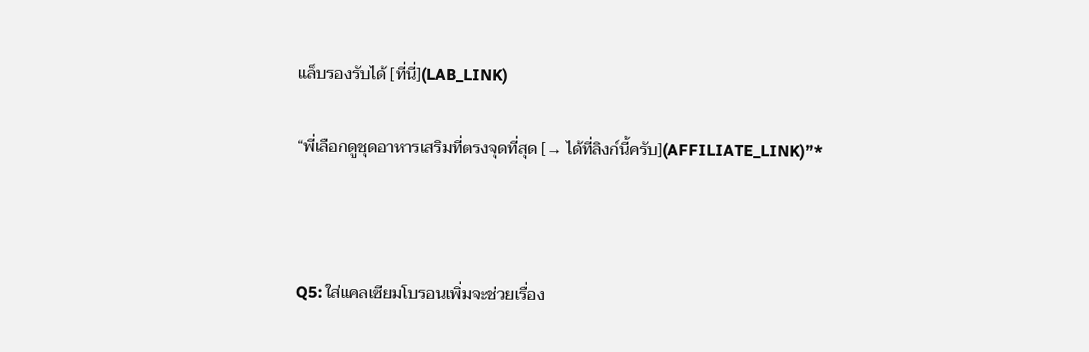แล็บรองรับได้ [ที่นี่](LAB_LINK)

“พี่เลือกดูชุดอาหารเสริมที่ตรงจุดที่สุด [→ ได้ที่ลิงก์นี้ครับ](AFFILIATE_LINK)”*



Q5: ใส่แคลเซียมโบรอนเพิ่มจะช่วยเรื่อง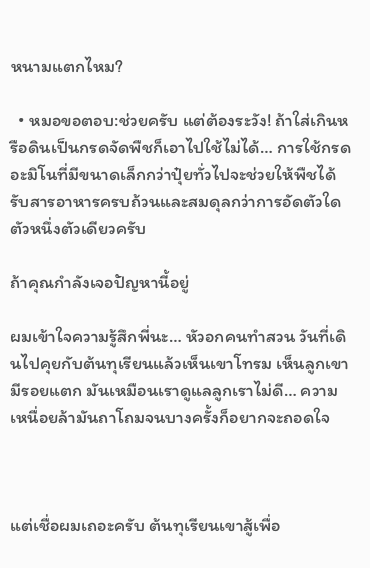หนามแตกไหม?

  • หมอขอตอบ:ช่วยครับ แต่ต้องระวัง! ถ้าใส่เกินหรือดินเป็นกรดจัดพืชก็เอาไปใช้ไม่ได้… การใช้กรดอะมิโนที่มีขนาดเล็กกว่าปุ๋ยทั่วไปจะช่วยให้พืชได้รับสารอาหารครบถ้วนและสมดุลกว่าการอัดตัวใดตัวหนึ่งตัวเดียวครับ

ถ้าคุณกำลังเจอปัญหานี้อยู่

ผมเข้าใจความรู้สึกพี่นะ… หัวอกคนทำสวน วันที่เดินไปคุยกับต้นทุเรียนแล้วเห็นเขาโทรม เห็นลูกเขามีรอยแตก มันเหมือนเราดูแลลูกเราไม่ดี… ความเหนื่อยล้ามันถาโถมจนบางครั้งก็อยากจะถอดใจ



แต่เชื่อผมเถอะครับ ต้นทุเรียนเขาสู้เพื่อ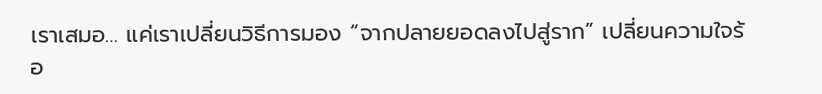เราเสมอ… แค่เราเปลี่ยนวิธีการมอง “จากปลายยอดลงไปสู่ราก” เปลี่ยนความใจร้อ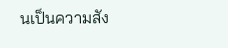นเป็นความสัง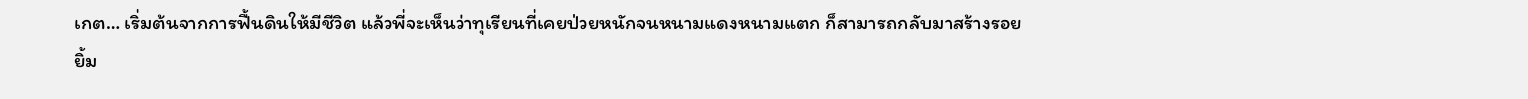เกต… เริ่มต้นจากการฟื้นดินให้มีชีวิต แล้วพี่จะเห็นว่าทุเรียนที่เคยป่วยหนักจนหนามแดงหนามแตก ก็สามารถกลับมาสร้างรอยยิ้ม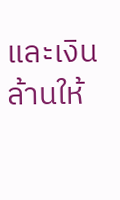และเงินล้านให้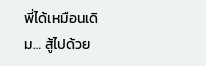พี่ได้เหมือนเดิม… สู้ไปด้วย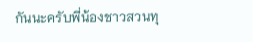กันนะครับพี่น้องชาวสวนทุ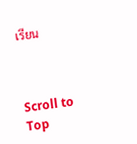เรียน



Scroll to Top